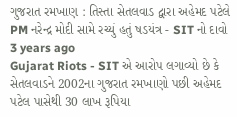ગુજરાત રમખાણ : તિસ્તા સેતલવાડ દ્વારા અહેમદ પટેલે PM નરેન્દ્ર મોદી સામે રચ્યું હતું ષડયંત્ર - SIT નો દાવો
3 years ago
Gujarat Riots - SIT એ આરોપ લગાવ્યો છે કે સેતલવાડને 2002ના ગુજરાત રમખાણો પછી અહેમદ પટેલ પાસેથી 30 લાખ રૂપિયા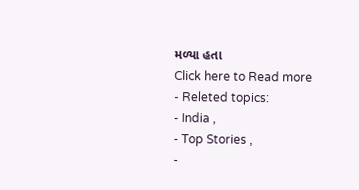મળ્યા હતા
Click here to Read more
- Releted topics:
- India ,
- Top Stories ,
-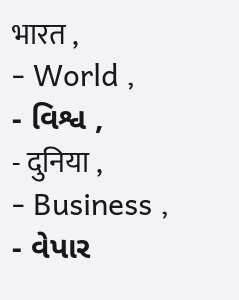भारत ,
- World ,
- વિશ્વ ,
- दुनिया ,
- Business ,
- વેપાર